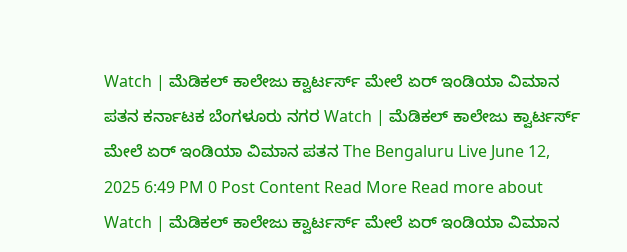Watch | ಮೆಡಿಕಲ್ ಕಾಲೇಜು ಕ್ವಾರ್ಟರ್ಸ್ ಮೇಲೆ ಏರ್ ಇಂಡಿಯಾ ವಿಮಾನ ಪತನ ಕರ್ನಾಟಕ ಬೆಂಗಳೂರು ನಗರ Watch | ಮೆಡಿಕಲ್ ಕಾಲೇಜು ಕ್ವಾರ್ಟರ್ಸ್ ಮೇಲೆ ಏರ್ ಇಂಡಿಯಾ ವಿಮಾನ ಪತನ The Bengaluru Live June 12, 2025 6:49 PM 0 Post Content Read More Read more about Watch | ಮೆಡಿಕಲ್ ಕಾಲೇಜು ಕ್ವಾರ್ಟರ್ಸ್ ಮೇಲೆ ಏರ್ ಇಂಡಿಯಾ ವಿಮಾನ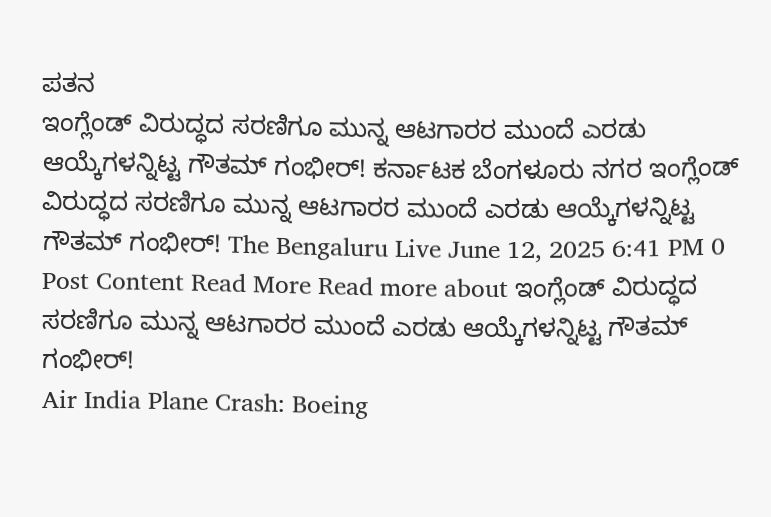ಪತನ
ಇಂಗ್ಲೆಂಡ್ ವಿರುದ್ಧದ ಸರಣಿಗೂ ಮುನ್ನ ಆಟಗಾರರ ಮುಂದೆ ಎರಡು ಆಯ್ಕೆಗಳನ್ನಿಟ್ಟ ಗೌತಮ್ ಗಂಭೀರ್! ಕರ್ನಾಟಕ ಬೆಂಗಳೂರು ನಗರ ಇಂಗ್ಲೆಂಡ್ ವಿರುದ್ಧದ ಸರಣಿಗೂ ಮುನ್ನ ಆಟಗಾರರ ಮುಂದೆ ಎರಡು ಆಯ್ಕೆಗಳನ್ನಿಟ್ಟ ಗೌತಮ್ ಗಂಭೀರ್! The Bengaluru Live June 12, 2025 6:41 PM 0 Post Content Read More Read more about ಇಂಗ್ಲೆಂಡ್ ವಿರುದ್ಧದ ಸರಣಿಗೂ ಮುನ್ನ ಆಟಗಾರರ ಮುಂದೆ ಎರಡು ಆಯ್ಕೆಗಳನ್ನಿಟ್ಟ ಗೌತಮ್ ಗಂಭೀರ್!
Air India Plane Crash: Boeing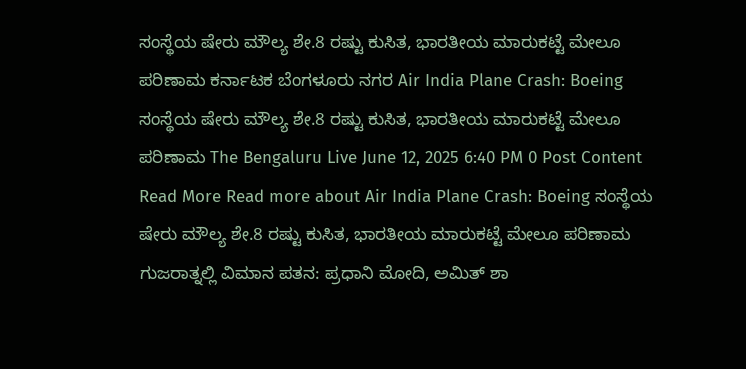ಸಂಸ್ಥೆಯ ಷೇರು ಮೌಲ್ಯ ಶೇ.8 ರಷ್ಟು ಕುಸಿತ, ಭಾರತೀಯ ಮಾರುಕಟ್ಟೆ ಮೇಲೂ ಪರಿಣಾಮ ಕರ್ನಾಟಕ ಬೆಂಗಳೂರು ನಗರ Air India Plane Crash: Boeing ಸಂಸ್ಥೆಯ ಷೇರು ಮೌಲ್ಯ ಶೇ.8 ರಷ್ಟು ಕುಸಿತ, ಭಾರತೀಯ ಮಾರುಕಟ್ಟೆ ಮೇಲೂ ಪರಿಣಾಮ The Bengaluru Live June 12, 2025 6:40 PM 0 Post Content Read More Read more about Air India Plane Crash: Boeing ಸಂಸ್ಥೆಯ ಷೇರು ಮೌಲ್ಯ ಶೇ.8 ರಷ್ಟು ಕುಸಿತ, ಭಾರತೀಯ ಮಾರುಕಟ್ಟೆ ಮೇಲೂ ಪರಿಣಾಮ
ಗುಜರಾತ್ನಲ್ಲಿ ವಿಮಾನ ಪತನ: ಪ್ರಧಾನಿ ಮೋದಿ, ಅಮಿತ್ ಶಾ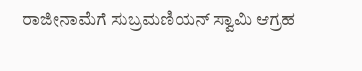ರಾಜೀನಾಮೆಗೆ ಸುಬ್ರಮಣಿಯನ್ ಸ್ವಾಮಿ ಆಗ್ರಹ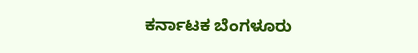ಕರ್ನಾಟಕ ಬೆಂಗಳೂರು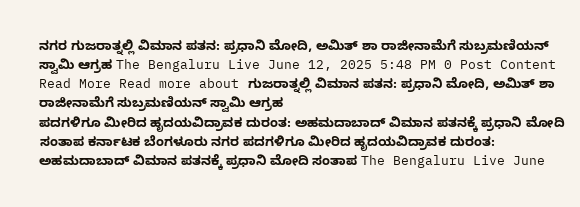ನಗರ ಗುಜರಾತ್ನಲ್ಲಿ ವಿಮಾನ ಪತನ: ಪ್ರಧಾನಿ ಮೋದಿ, ಅಮಿತ್ ಶಾ ರಾಜೀನಾಮೆಗೆ ಸುಬ್ರಮಣಿಯನ್ ಸ್ವಾಮಿ ಆಗ್ರಹ The Bengaluru Live June 12, 2025 5:48 PM 0 Post Content Read More Read more about ಗುಜರಾತ್ನಲ್ಲಿ ವಿಮಾನ ಪತನ: ಪ್ರಧಾನಿ ಮೋದಿ, ಅಮಿತ್ ಶಾ ರಾಜೀನಾಮೆಗೆ ಸುಬ್ರಮಣಿಯನ್ ಸ್ವಾಮಿ ಆಗ್ರಹ
ಪದಗಳಿಗೂ ಮೀರಿದ ಹೃದಯವಿದ್ರಾವಕ ದುರಂತ: ಅಹಮದಾಬಾದ್ ವಿಮಾನ ಪತನಕ್ಕೆ ಪ್ರಧಾನಿ ಮೋದಿ ಸಂತಾಪ ಕರ್ನಾಟಕ ಬೆಂಗಳೂರು ನಗರ ಪದಗಳಿಗೂ ಮೀರಿದ ಹೃದಯವಿದ್ರಾವಕ ದುರಂತ: ಅಹಮದಾಬಾದ್ ವಿಮಾನ ಪತನಕ್ಕೆ ಪ್ರಧಾನಿ ಮೋದಿ ಸಂತಾಪ The Bengaluru Live June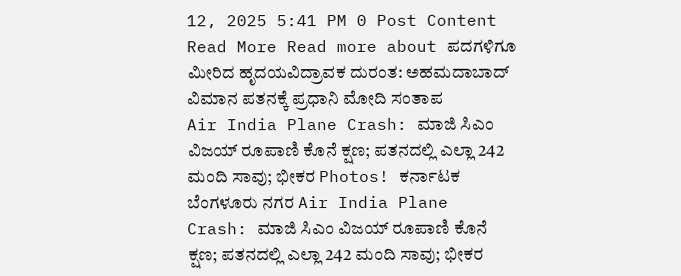12, 2025 5:41 PM 0 Post Content Read More Read more about ಪದಗಳಿಗೂ ಮೀರಿದ ಹೃದಯವಿದ್ರಾವಕ ದುರಂತ: ಅಹಮದಾಬಾದ್ ವಿಮಾನ ಪತನಕ್ಕೆ ಪ್ರಧಾನಿ ಮೋದಿ ಸಂತಾಪ
Air India Plane Crash: ಮಾಜಿ ಸಿಎಂ ವಿಜಯ್ ರೂಪಾಣಿ ಕೊನೆ ಕ್ಷಣ; ಪತನದಲ್ಲಿ ಎಲ್ಲಾ 242 ಮಂದಿ ಸಾವು; ಭೀಕರ Photos! ಕರ್ನಾಟಕ ಬೆಂಗಳೂರು ನಗರ Air India Plane Crash: ಮಾಜಿ ಸಿಎಂ ವಿಜಯ್ ರೂಪಾಣಿ ಕೊನೆ ಕ್ಷಣ; ಪತನದಲ್ಲಿ ಎಲ್ಲಾ 242 ಮಂದಿ ಸಾವು; ಭೀಕರ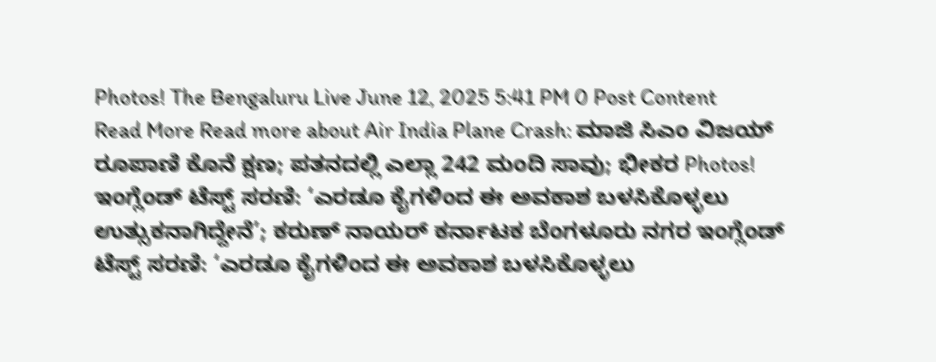Photos! The Bengaluru Live June 12, 2025 5:41 PM 0 Post Content Read More Read more about Air India Plane Crash: ಮಾಜಿ ಸಿಎಂ ವಿಜಯ್ ರೂಪಾಣಿ ಕೊನೆ ಕ್ಷಣ; ಪತನದಲ್ಲಿ ಎಲ್ಲಾ 242 ಮಂದಿ ಸಾವು; ಭೀಕರ Photos!
ಇಂಗ್ಲೆಂಡ್ ಟೆಸ್ಟ್ ಸರಣಿ: ‘ಎರಡೂ ಕೈಗಳಿಂದ ಈ ಅವಕಾಶ ಬಳಸಿಕೊಳ್ಳಲು ಉತ್ಸುಕನಾಗಿದ್ದೇನೆ’; ಕರುಣ್ ನಾಯರ್ ಕರ್ನಾಟಕ ಬೆಂಗಳೂರು ನಗರ ಇಂಗ್ಲೆಂಡ್ ಟೆಸ್ಟ್ ಸರಣಿ: ‘ಎರಡೂ ಕೈಗಳಿಂದ ಈ ಅವಕಾಶ ಬಳಸಿಕೊಳ್ಳಲು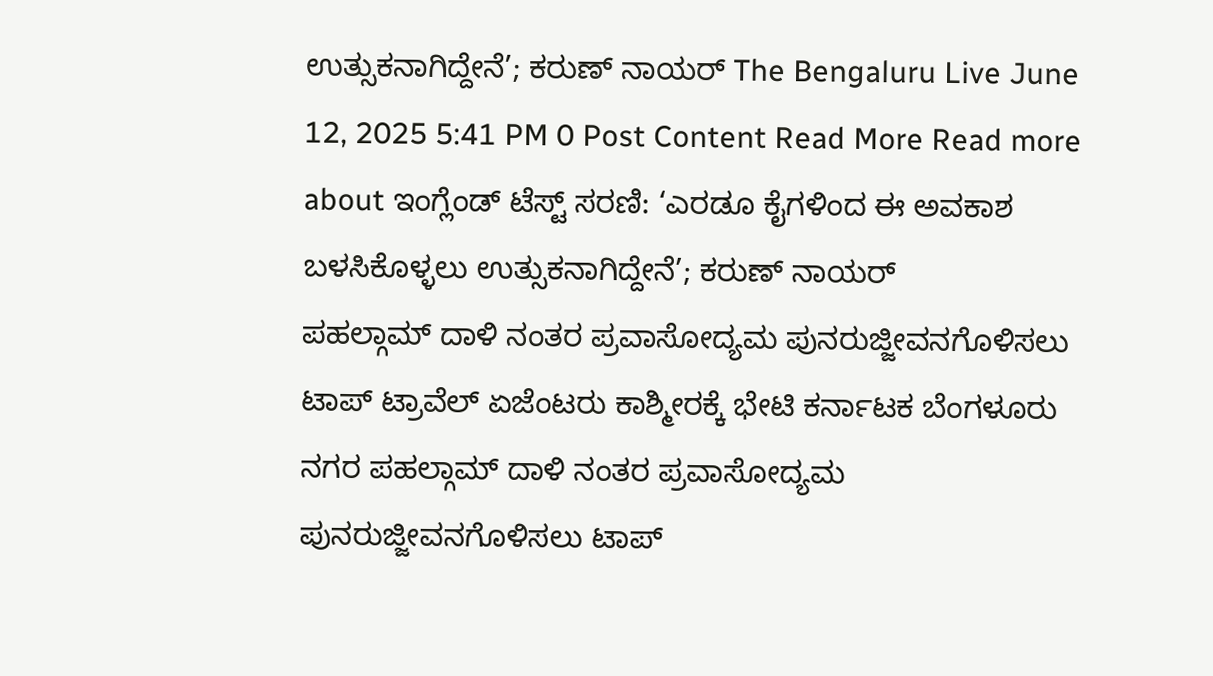ಉತ್ಸುಕನಾಗಿದ್ದೇನೆ’; ಕರುಣ್ ನಾಯರ್ The Bengaluru Live June 12, 2025 5:41 PM 0 Post Content Read More Read more about ಇಂಗ್ಲೆಂಡ್ ಟೆಸ್ಟ್ ಸರಣಿ: ‘ಎರಡೂ ಕೈಗಳಿಂದ ಈ ಅವಕಾಶ ಬಳಸಿಕೊಳ್ಳಲು ಉತ್ಸುಕನಾಗಿದ್ದೇನೆ’; ಕರುಣ್ ನಾಯರ್
ಪಹಲ್ಗಾಮ್ ದಾಳಿ ನಂತರ ಪ್ರವಾಸೋದ್ಯಮ ಪುನರುಜ್ಜೀವನಗೊಳಿಸಲು ಟಾಪ್ ಟ್ರಾವೆಲ್ ಏಜೆಂಟರು ಕಾಶ್ಮೀರಕ್ಕೆ ಭೇಟಿ ಕರ್ನಾಟಕ ಬೆಂಗಳೂರು ನಗರ ಪಹಲ್ಗಾಮ್ ದಾಳಿ ನಂತರ ಪ್ರವಾಸೋದ್ಯಮ ಪುನರುಜ್ಜೀವನಗೊಳಿಸಲು ಟಾಪ್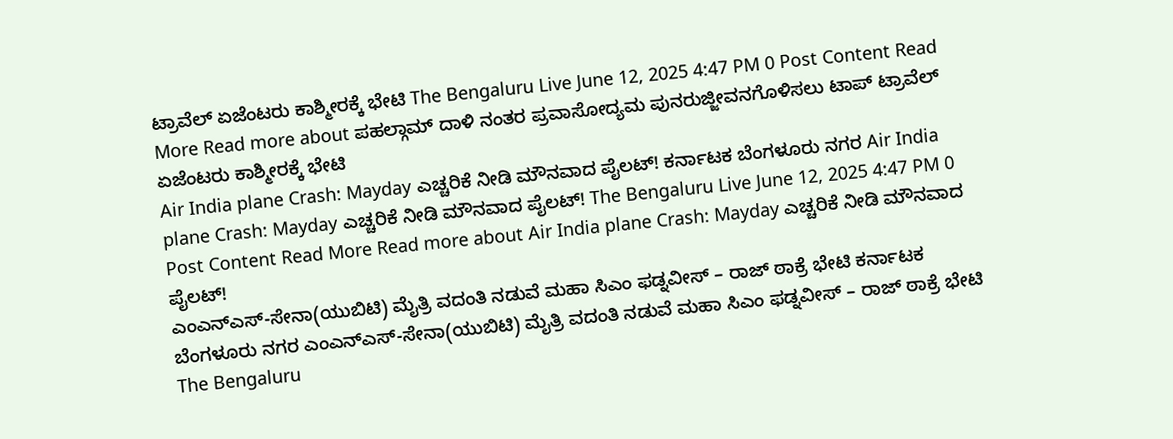ಟ್ರಾವೆಲ್ ಏಜೆಂಟರು ಕಾಶ್ಮೀರಕ್ಕೆ ಭೇಟಿ The Bengaluru Live June 12, 2025 4:47 PM 0 Post Content Read More Read more about ಪಹಲ್ಗಾಮ್ ದಾಳಿ ನಂತರ ಪ್ರವಾಸೋದ್ಯಮ ಪುನರುಜ್ಜೀವನಗೊಳಿಸಲು ಟಾಪ್ ಟ್ರಾವೆಲ್ ಏಜೆಂಟರು ಕಾಶ್ಮೀರಕ್ಕೆ ಭೇಟಿ
Air India plane Crash: Mayday ಎಚ್ಚರಿಕೆ ನೀಡಿ ಮೌನವಾದ ಪೈಲಟ್! ಕರ್ನಾಟಕ ಬೆಂಗಳೂರು ನಗರ Air India plane Crash: Mayday ಎಚ್ಚರಿಕೆ ನೀಡಿ ಮೌನವಾದ ಪೈಲಟ್! The Bengaluru Live June 12, 2025 4:47 PM 0 Post Content Read More Read more about Air India plane Crash: Mayday ಎಚ್ಚರಿಕೆ ನೀಡಿ ಮೌನವಾದ ಪೈಲಟ್!
ಎಂಎನ್ಎಸ್-ಸೇನಾ(ಯುಬಿಟಿ) ಮೈತ್ರಿ ವದಂತಿ ನಡುವೆ ಮಹಾ ಸಿಎಂ ಫಡ್ನವೀಸ್ – ರಾಜ್ ಠಾಕ್ರೆ ಭೇಟಿ ಕರ್ನಾಟಕ ಬೆಂಗಳೂರು ನಗರ ಎಂಎನ್ಎಸ್-ಸೇನಾ(ಯುಬಿಟಿ) ಮೈತ್ರಿ ವದಂತಿ ನಡುವೆ ಮಹಾ ಸಿಎಂ ಫಡ್ನವೀಸ್ – ರಾಜ್ ಠಾಕ್ರೆ ಭೇಟಿ The Bengaluru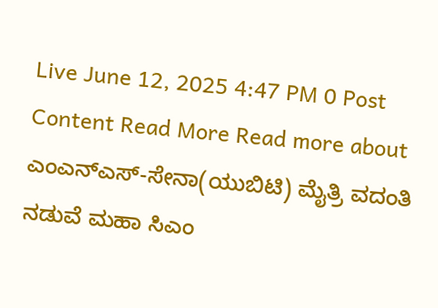Live June 12, 2025 4:47 PM 0 Post Content Read More Read more about ಎಂಎನ್ಎಸ್-ಸೇನಾ(ಯುಬಿಟಿ) ಮೈತ್ರಿ ವದಂತಿ ನಡುವೆ ಮಹಾ ಸಿಎಂ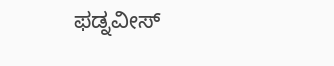ಫಡ್ನವೀಸ್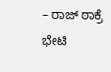– ರಾಜ್ ಠಾಕ್ರೆ ಭೇಟಿ